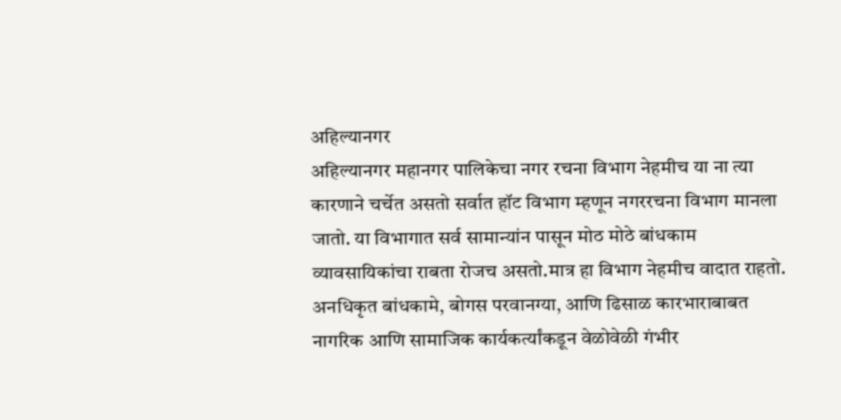अहिल्यानगर
अहिल्यानगर महानगर पालिकेचा नगर रचना विभाग नेहमीच या ना त्या कारणाने चर्चेत असतो सर्वात हॉट विभाग म्हणून नगररचना विभाग मानला जातो. या विभागात सर्व सामान्यांन पासून मोठ मोठे बांधकाम व्यावसायिकांचा राबता रोजच असतो.मात्र हा विभाग नेहमीच वादात राहतो. अनधिकृत बांधकामे, बोगस परवानग्या, आणि ढिसाळ कारभाराबाबत नागरिक आणि सामाजिक कार्यकर्त्यांकडून वेळोवेळी गंभीर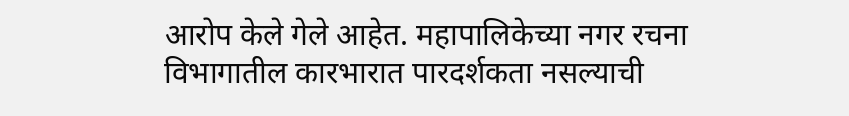आरोप केले गेले आहेत. महापालिकेच्या नगर रचना विभागातील कारभारात पारदर्शकता नसल्याची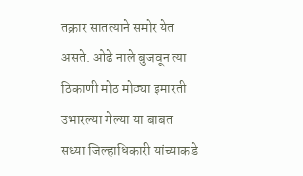तक्रार सातत्याने समोर येत असते. ओढे नाले बुजवून त्या ठिकाणी मोठ मोठ्या इमारती उभारल्या गेल्या या बाबत सध्या जिल्हाधिकारी यांच्याकडे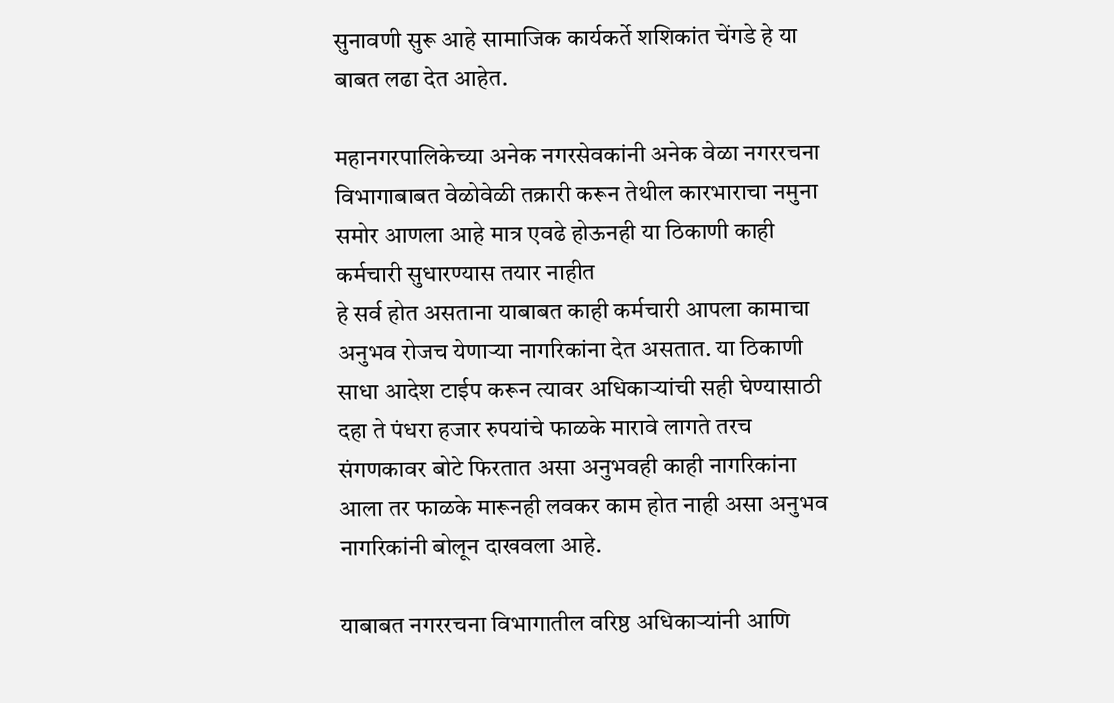सुनावणी सुरू आहे सामाजिक कार्यकर्ते शशिकांत चेंगडे हे या बाबत लढा देत आहेत.

महानगरपालिकेच्या अनेक नगरसेवकांनी अनेक वेळा नगररचना विभागाबाबत वेळोवेळी तक्रारी करून तेथील कारभाराचा नमुना समोर आणला आहे मात्र एवढे होऊनही या ठिकाणी काही कर्मचारी सुधारण्यास तयार नाहीत
हे सर्व होत असताना याबाबत काही कर्मचारी आपला कामाचा अनुभव रोजच येणाऱ्या नागरिकांना देत असतात. या ठिकाणी साधा आदेश टाईप करून त्यावर अधिकाऱ्यांची सही घेण्यासाठी दहा ते पंधरा हजार रुपयांचे फाळके मारावे लागते तरच संगणकावर बोटे फिरतात असा अनुभवही काही नागरिकांना आला तर फाळके मारूनही लवकर काम होत नाही असा अनुभव नागरिकांनी बोलून दाखवला आहे.

याबाबत नगररचना विभागातील वरिष्ठ अधिकाऱ्यांनी आणि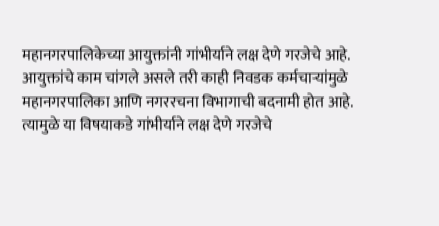महानगरपालिकेच्या आयुक्तांनी गांभीर्याने लक्ष देणे गरजेचे आहे. आयुक्तांचे काम चांगले असले तरी काही निवडक कर्मचाऱ्यांमुळे महानगरपालिका आणि नगररचना विभागाची बदनामी होत आहे. त्यामुळे या विषयाकडे गांभीर्याने लक्ष देणे गरजेचे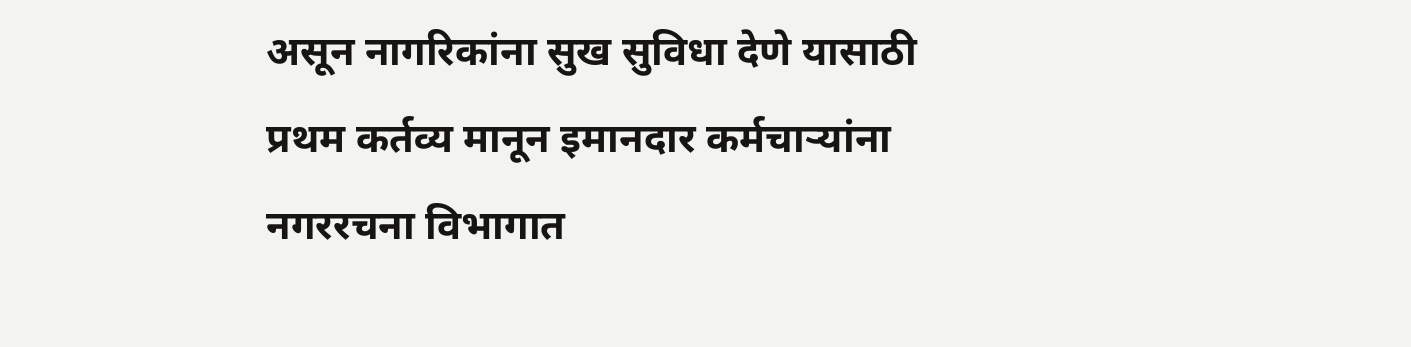असून नागरिकांना सुख सुविधा देणे यासाठी प्रथम कर्तव्य मानून इमानदार कर्मचाऱ्यांना नगररचना विभागात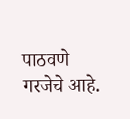पाठवणे गरजेचे आहे.